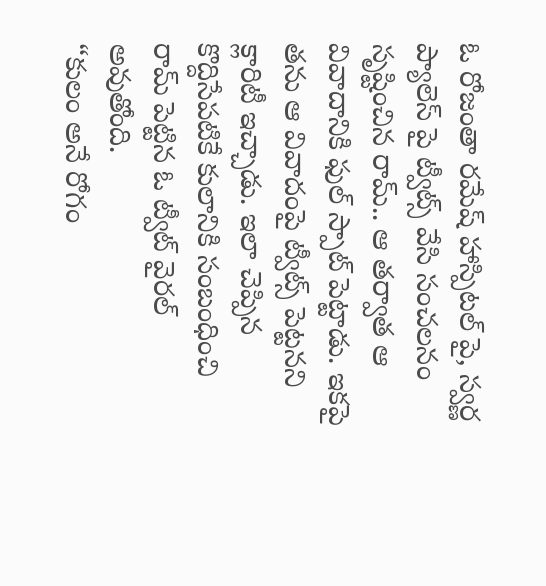ఓ రోజంతా రమేష్ హాస్పిటల్ పై, స్వర్ణ ప్యాలెస్ పై ట్వీట్స్ వేసి సంచలనం సృష్టించిన రామ్.. ఆ తర్వాత ఆ వివాదానికి ఫుల్ స్పాట్ పెట్టాడు. ఇకపై తను ఆ వివాదంపై ట్వీట్స్ పెట్టనని క్లారిటీ ఇచ్చాడు. ఇలా చెప్పిన కొద్దిసేపటికే కులానికి సంబంధించి రామ్ పెట్టిన ఓ ట్వీట్ వైరల్ అవుతోంది.
“కులం అనే రోగం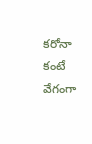కరోనా కంటే వేగంగా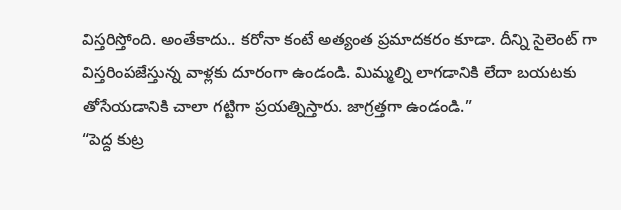విస్తరిస్తోంది. అంతేకాదు.. కరోనా కంటే అత్యంత ప్రమాదకరం కూడా. దీన్ని సైలెంట్ గా విస్తరింపజేస్తున్న వాళ్లకు దూరంగా ఉండండి. మిమ్మల్ని లాగడానికి లేదా బయటకు తోసేయడానికి చాలా గట్టిగా ప్రయత్నిస్తారు. జాగ్రత్తగా ఉండండి.”
“పెద్ద కుట్ర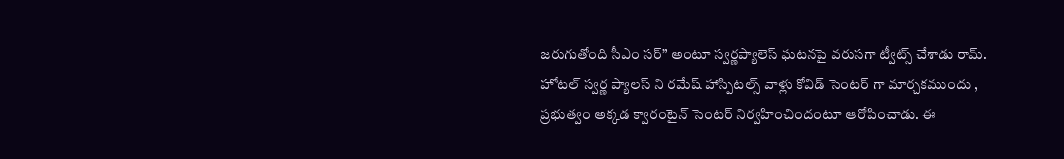జరుగుతోంది సీఎం సర్” అంటూ స్వర్ణప్యాలెస్ ఘటనపై వరుసగా ట్వీట్స్ చేశాడు రామ్. హోటల్ స్వర్ణ ప్యాలస్ ని రమేష్ హాస్పిటల్స్ వాళ్లు కోవిడ్ సెంటర్ గా మార్చకముందు , ప్రభుత్వం అక్కడ క్వారంటైన్ సెంటర్ నిర్వహించిందంటూ ఆరోపించాడు. ఈ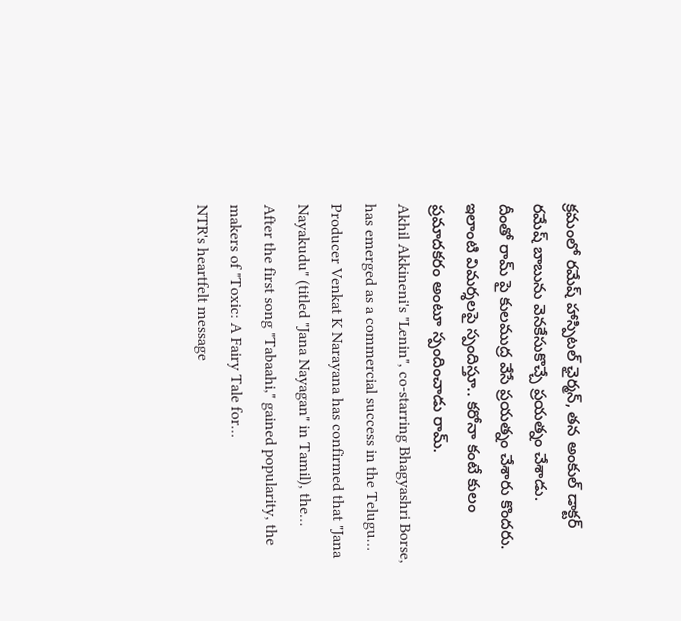క్రమంలో రమేష్ హాస్పిటల్ ఛైర్మన్, తన అంకుల్ డాక్టర్ రమేష్ బాబును వెనకేసుకొచ్చే ప్రయత్నం చేశాడు.
దీంతో రామ్ పై కులముద్ర వేసే ప్రయత్నం చేశారు కొందరు. ఇలాంటి విమర్శలపై స్పందిస్తూ.. కరోనా కంటే కులం ప్రమాదకరం అంటూ స్పందించాడు రామ్.
Akhil Akkineni's "Lenin", co-starring Bhagyashri Borse, has emerged as a commercial success in the Telugu…
Producer Venkat K Narayana has confirmed that "Jana Nayakudu" (titled "Jana Nayagan" in Tamil), the…
After the first song "Tabaahi," gained popularity, the makers of "Toxic: A Fairy Tale for…
NTR's heartfelt message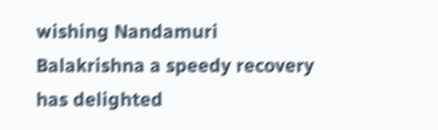wishing Nandamuri Balakrishna a speedy recovery has delighted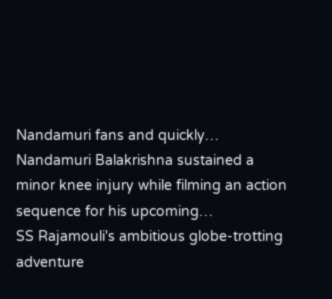Nandamuri fans and quickly…
Nandamuri Balakrishna sustained a minor knee injury while filming an action sequence for his upcoming…
SS Rajamouli's ambitious globe-trotting adventure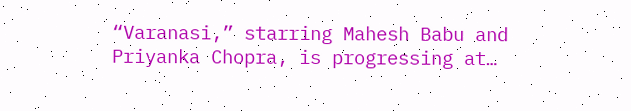“Varanasi,” starring Mahesh Babu and Priyanka Chopra, is progressing at…